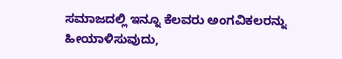ಸಮಾಜದಲ್ಲಿ ಇನ್ನೂ ಕೆಲವರು ಅಂಗವಿಕಲರನ್ನು ಹೀಯಾಳಿಸುವುದು,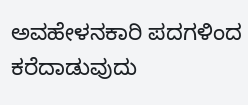ಅವಹೇಳನಕಾರಿ ಪದಗಳಿಂದ ಕರೆದಾಡುವುದು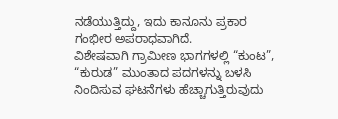ನಡೆಯುತ್ತಿದ್ದು, ಇದು ಕಾನೂನು ಪ್ರಕಾರ ಗಂಭೀರ ಅಪರಾಧವಾಗಿದೆ.
ವಿಶೇಷವಾಗಿ ಗ್ರಾಮೀಣ ಭಾಗಗಳಲ್ಲಿ “ಕುಂಟ”, “ಕುರುಡ” ಮುಂತಾದ ಪದಗಳನ್ನು ಬಳಸಿ ನಿಂದಿಸುವ ಘಟನೆಗಳು ಹೆಚ್ಚಾಗುತ್ತಿರುವುದು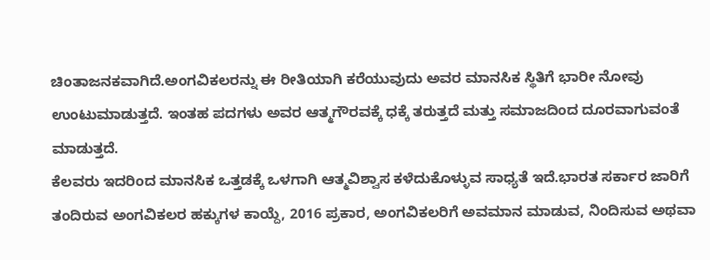ಚಿಂತಾಜನಕವಾಗಿದೆ.ಅಂಗವಿಕಲರನ್ನು ಈ ರೀತಿಯಾಗಿ ಕರೆಯುವುದು ಅವರ ಮಾನಸಿಕ ಸ್ಥಿತಿಗೆ ಭಾರೀ ನೋವು ಉಂಟುಮಾಡುತ್ತದೆ. ಇಂತಹ ಪದಗಳು ಅವರ ಆತ್ಮಗೌರವಕ್ಕೆ ಧಕ್ಕೆ ತರುತ್ತದೆ ಮತ್ತು ಸಮಾಜದಿಂದ ದೂರವಾಗುವಂತೆ ಮಾಡುತ್ತದೆ.
ಕೆಲವರು ಇದರಿಂದ ಮಾನಸಿಕ ಒತ್ತಡಕ್ಕೆ ಒಳಗಾಗಿ ಆತ್ಮವಿಶ್ವಾಸ ಕಳೆದುಕೊಳ್ಳುವ ಸಾಧ್ಯತೆ ಇದೆ.ಭಾರತ ಸರ್ಕಾರ ಜಾರಿಗೆ ತಂದಿರುವ ಅಂಗವಿಕಲರ ಹಕ್ಕುಗಳ ಕಾಯ್ದೆ, 2016 ಪ್ರಕಾರ, ಅಂಗವಿಕಲರಿಗೆ ಅವಮಾನ ಮಾಡುವ, ನಿಂದಿಸುವ ಅಥವಾ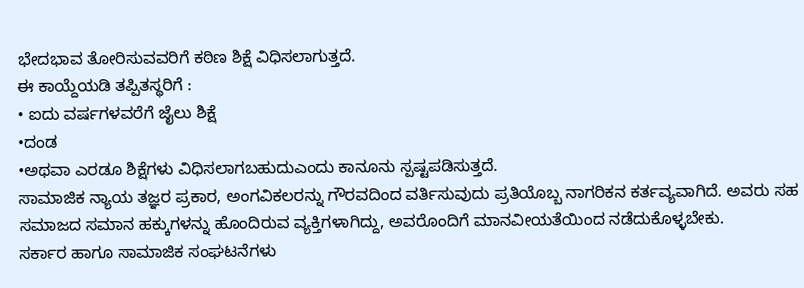ಭೇದಭಾವ ತೋರಿಸುವವರಿಗೆ ಕಠಿಣ ಶಿಕ್ಷೆ ವಿಧಿಸಲಾಗುತ್ತದೆ.
ಈ ಕಾಯ್ದೆಯಡಿ ತಪ್ಪಿತಸ್ಥರಿಗೆ :
• ಐದು ವರ್ಷಗಳವರೆಗೆ ಜೈಲು ಶಿಕ್ಷೆ
•ದಂಡ
•ಅಥವಾ ಎರಡೂ ಶಿಕ್ಷೆಗಳು ವಿಧಿಸಲಾಗಬಹುದುಎಂದು ಕಾನೂನು ಸ್ಪಷ್ಟಪಡಿಸುತ್ತದೆ.
ಸಾಮಾಜಿಕ ನ್ಯಾಯ ತಜ್ಞರ ಪ್ರಕಾರ, ಅಂಗವಿಕಲರನ್ನು ಗೌರವದಿಂದ ವರ್ತಿಸುವುದು ಪ್ರತಿಯೊಬ್ಬ ನಾಗರಿಕನ ಕರ್ತವ್ಯವಾಗಿದೆ. ಅವರು ಸಹ ಸಮಾಜದ ಸಮಾನ ಹಕ್ಕುಗಳನ್ನು ಹೊಂದಿರುವ ವ್ಯಕ್ತಿಗಳಾಗಿದ್ದು, ಅವರೊಂದಿಗೆ ಮಾನವೀಯತೆಯಿಂದ ನಡೆದುಕೊಳ್ಳಬೇಕು.
ಸರ್ಕಾರ ಹಾಗೂ ಸಾಮಾಜಿಕ ಸಂಘಟನೆಗಳು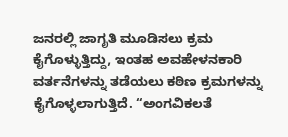ಜನರಲ್ಲಿ ಜಾಗೃತಿ ಮೂಡಿಸಲು ಕ್ರಮ ಕೈಗೊಳ್ಳುತ್ತಿದ್ದು, ಇಂತಹ ಅವಹೇಳನಕಾರಿ ವರ್ತನೆಗಳನ್ನು ತಡೆಯಲು ಕಠಿಣ ಕ್ರಮಗಳನ್ನು ಕೈಗೊಳ್ಳಲಾಗುತ್ತಿದೆ. “ಅಂಗವಿಕಲತೆ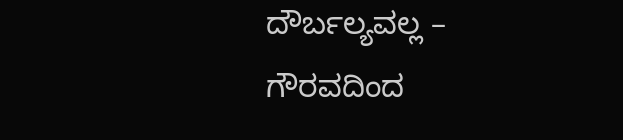ದೌರ್ಬಲ್ಯವಲ್ಲ – ಗೌರವದಿಂದ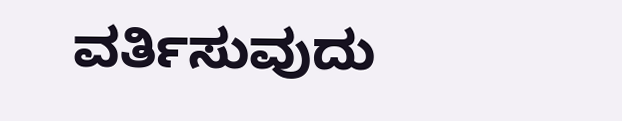ವರ್ತಿಸುವುದು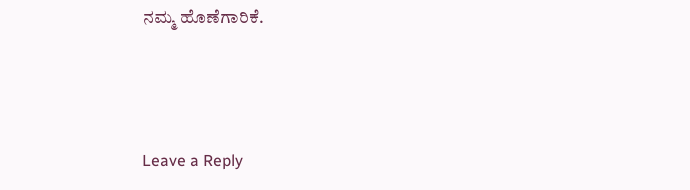ನಮ್ಮ ಹೊಣೆಗಾರಿಕೆ.



Leave a Reply